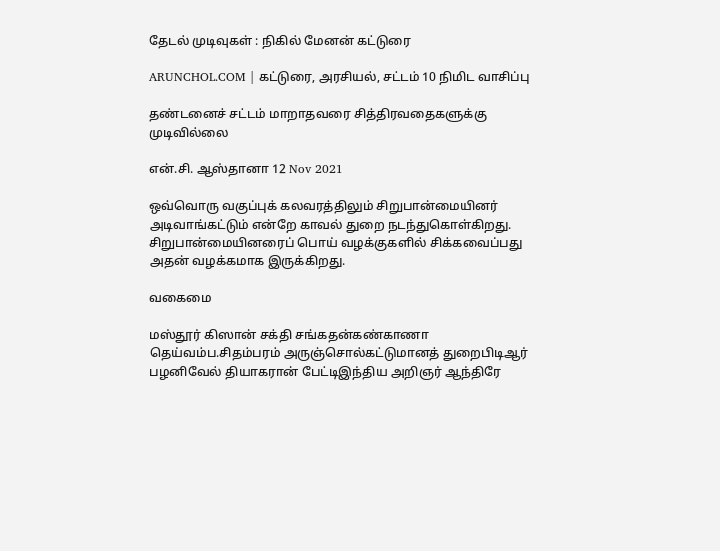தேடல் முடிவுகள் : நிகில் மேனன் கட்டுரை

ARUNCHOL.COM | கட்டுரை, அரசியல், சட்டம் 10 நிமிட வாசிப்பு

தண்டனைச் சட்டம் மாறாதவரை சித்திரவதைகளுக்கு முடிவில்லை

என்.சி. ஆஸ்தானா 12 Nov 2021

ஒவ்வொரு வகுப்புக் கலவரத்திலும் சிறுபான்மையினர் அடிவாங்கட்டும் என்றே காவல் துறை நடந்துகொள்கிறது. சிறுபான்மையினரைப் பொய் வழக்குகளில் சிக்கவைப்பது அதன் வழக்கமாக இருக்கிறது.

வகைமை

மஸ்தூர் கிஸான் சக்தி சங்கதன்கண்காணா தெய்வம்ப.சிதம்பரம் அருஞ்சொல்கட்டுமானத் துறைபிடிஆர் பழனிவேல் தியாகரான் பேட்டிஇந்திய அறிஞர் ஆந்திரே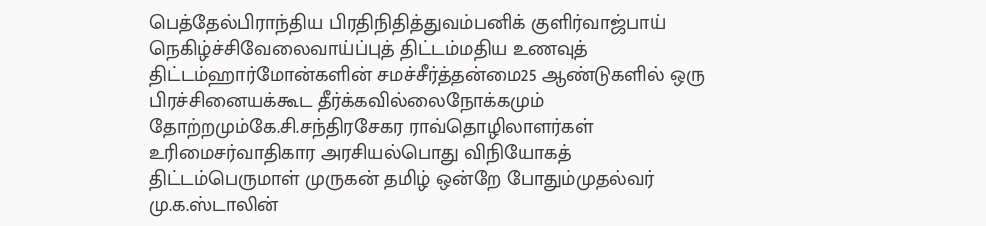பெத்தேல்பிராந்திய பிரதிநிதித்துவம்பனிக் குளிர்வாஜ்பாய் நெகிழ்ச்சிவேலைவாய்ப்புத் திட்டம்மதிய உணவுத் திட்டம்ஹார்மோன்களின் சமச்சீர்த்தன்மை25 ஆண்டுகளில் ஒரு பிரச்சினையக்கூட தீர்க்கவில்லைநோக்கமும் தோற்றமும்கே.சி.சந்திரசேகர ராவ்தொழிலாளர்கள் உரிமைசர்வாதிகார அரசியல்பொது விநியோகத் திட்டம்பெருமாள் முருகன் தமிழ் ஒன்றே போதும்முதல்வர் மு.க.ஸ்டாலின்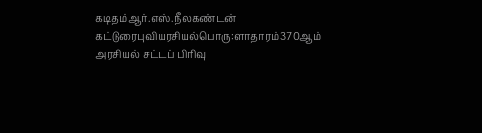கடிதம்ஆர்.எஸ்.நீலகண்டன் கட்டுரைபுவியரசியல்பொரு:ளாதாரம்370ஆம் அரசியல் சட்டப் பிரிவு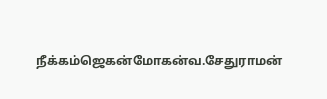நீக்கம்ஜெகன்மோகன்வ.சேதுராமன்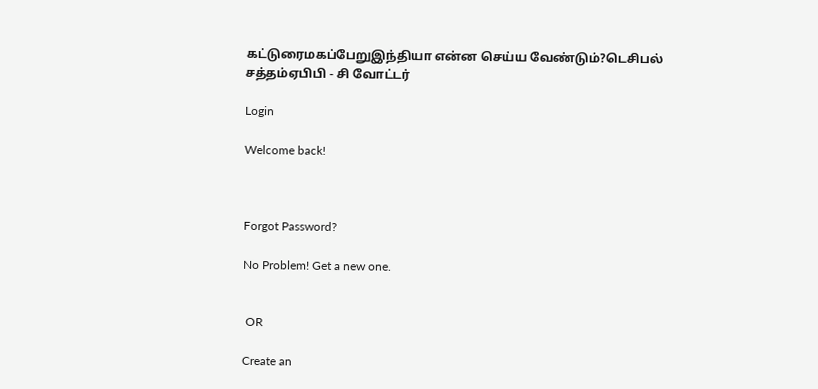கட்டுரைமகப்பேறுஇந்தியா என்ன செய்ய வேண்டும்?டெசிபல் சத்தம்ஏபிபி - சி வோட்டர்

Login

Welcome back!



Forgot Password?

No Problem! Get a new one.


 OR

Create an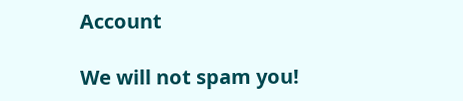Account

We will not spam you!